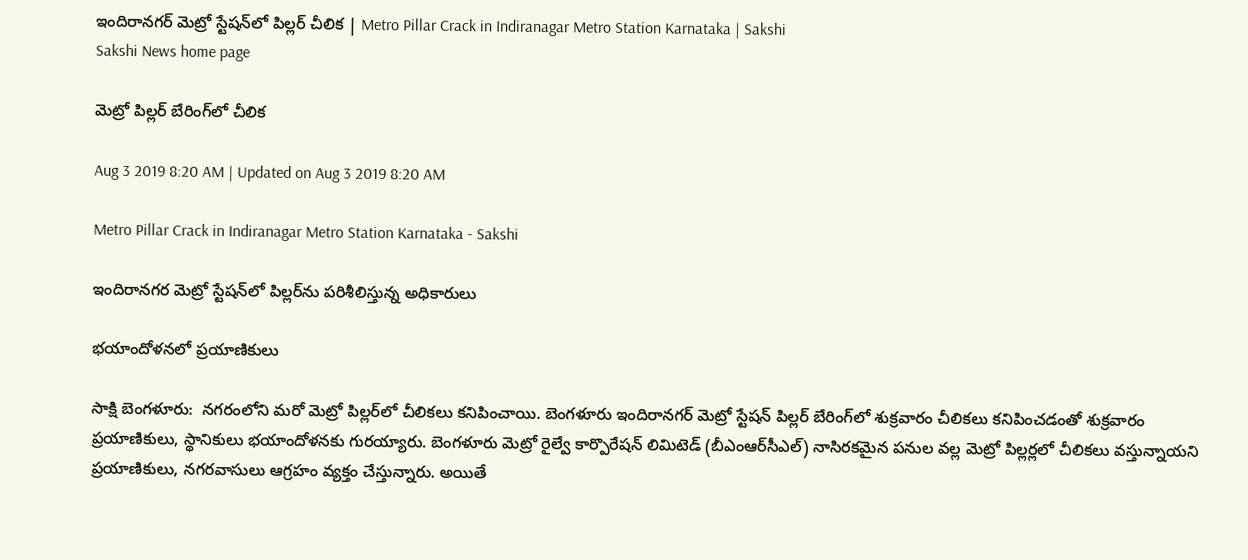ఇందిరానగర్‌ మెట్రో స్టేషన్‌లో పిల్లర్‌ చీలిక | Metro Pillar Crack in Indiranagar Metro Station Karnataka | Sakshi
Sakshi News home page

మెట్రో పిల్లర్‌ బేరింగ్‌లో చీలిక

Aug 3 2019 8:20 AM | Updated on Aug 3 2019 8:20 AM

Metro Pillar Crack in Indiranagar Metro Station Karnataka - Sakshi

ఇందిరానగర మెట్రో స్టేషన్‌లో పిల్లర్‌ను పరిశీలిస్తున్న అధికారులు

భయాందోళనలో ప్రయాణికులు

సాక్షి బెంగళూరు:  నగరంలోని మరో మెట్రో పిల్లర్‌లో చీలికలు కనిపించాయి. బెంగళూరు ఇందిరానగర్‌ మెట్రో స్టేషన్‌ పిల్లర్‌ బేరింగ్‌లో శుక్రవారం చీలికలు కనిపించడంతో శుక్రవారం  ప్రయాణికులు, స్థానికులు భయాందోళనకు గురయ్యారు. బెంగళూరు మెట్రో రైల్వే కార్పొరేషన్‌ లిమిటెడ్‌ (బీఎంఆర్‌సీఎల్‌) నాసిరకమైన పనుల వల్ల మెట్రో పిల్లర్లలో చీలికలు వస్తున్నాయని ప్రయాణికులు, నగరవాసులు ఆగ్రహం వ్యక్తం చేస్తున్నారు. అయితే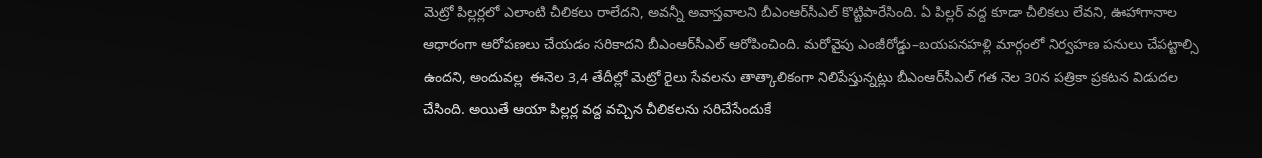మెట్రో పిల్లర్లలో ఎలాంటి చీలికలు రాలేదని, అవన్నీ అవాస్తవాలని బీఎంఆర్‌సీఎల్‌ కొట్టిపారేసింది. ఏ పిల్లర్‌ వద్ద కూడా చీలికలు లేవని, ఊహాగానాల ఆధారంగా ఆరోపణలు చేయడం సరికాదని బీఎంఆర్‌సీఎల్‌ ఆరోపించింది. మరోవైపు ఎంజీరోడ్డు–బయపనహళ్లి మార్గంలో నిర్వహణ పనులు చేపట్టాల్సి ఉందని, అందువల్ల  ఈనెల 3,4 తేదీల్లో మెట్రో రైలు సేవలను తాత్కాలికంగా నిలిపేస్తున్నట్లు బీఎంఆర్‌సీఎల్‌ గత నెల 30న పత్రికా ప్రకటన విడుదల చేసింది. అయితే ఆయా పిల్లర్ల వద్ద వచ్చిన చీలికలను సరిచేసేందుకే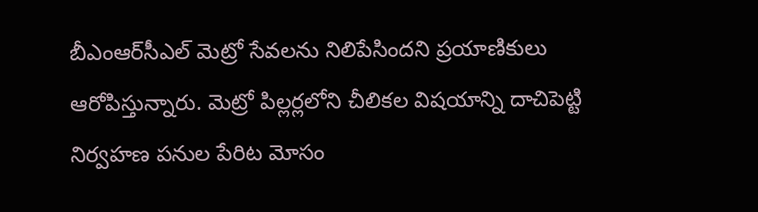బీఎంఆర్‌సీఎల్‌ మెట్రో సేవలను నిలిపేసిందని ప్రయాణికులు ఆరోపిస్తున్నారు. మెట్రో పిల్లర్లలోని చీలికల విషయాన్ని దాచిపెట్టి నిర్వహణ పనుల పేరిట మోసం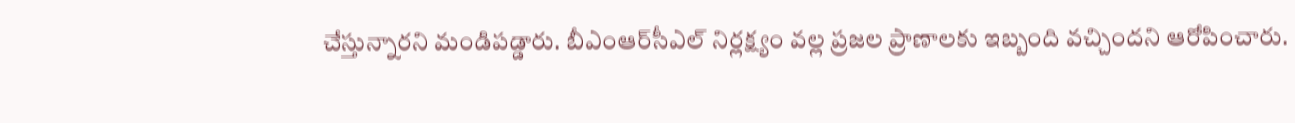చేస్తున్నారని మండిపడ్డారు. బీఎంఆర్‌సీఎల్‌ నిర్లక్ష్యం వల్ల ప్రజల ప్రాణాలకు ఇబ్బంది వచ్చిందని ఆరోపించారు.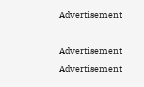Advertisement

Advertisement
Advertisement